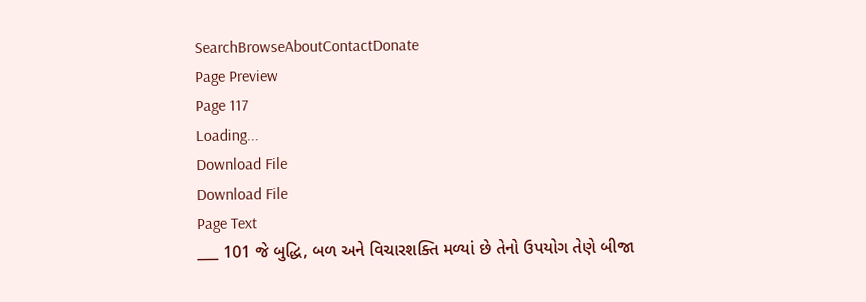SearchBrowseAboutContactDonate
Page Preview
Page 117
Loading...
Download File
Download File
Page Text
___ 101 જે બુદ્ધિ, બળ અને વિચારશક્તિ મળ્યાં છે તેનો ઉપયોગ તેણે બીજા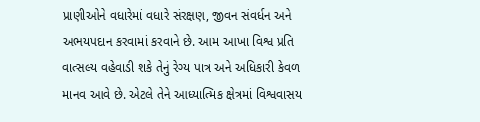પ્રાણીઓને વધારેમાં વધારે સંરક્ષણ, જીવન સંવર્ધન અને અભયપદાન કરવામાં કરવાને છે. આમ આખા વિશ્વ પ્રતિ વાત્સલ્ય વહેવાડી શકે તેનું રેગ્ય પાત્ર અને અધિકારી કેવળ માનવ આવે છે. એટલે તેને આધ્યાત્મિક ક્ષેત્રમાં વિશ્વવાસય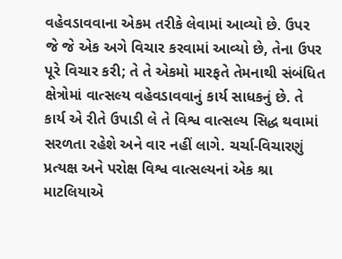વહેવડાવવાના એકમ તરીકે લેવામાં આવ્યો છે. ઉપર જે જે એક અગે વિચાર કરવામાં આવ્યો છે, તેના ઉપર પૂરે વિચાર કરી; તે તે એકમો મારફતે તેમનાથી સંબંધિત ક્ષેત્રોમાં વાત્સલ્ય વહેવડાવવાનું કાર્ય સાધકનું છે. તે કાર્ય એ રીતે ઉપાડી લે તે વિશ્વ વાત્સલ્ય સિદ્ધ થવામાં સરળતા રહેશે અને વાર નહીં લાગે. ચર્ચા-વિચારણું પ્રત્યક્ષ અને પરોક્ષ વિશ્વ વાત્સલ્યનાં એક શ્રા માટલિયાએ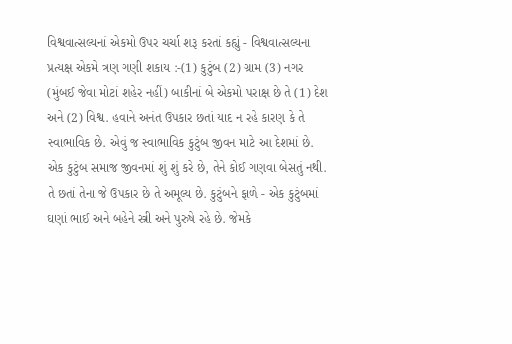વિશ્વવાત્સલ્યનાં એકમો ઉપર ચર્ચા શરૂ કરતાં કહ્યું - વિશ્વવાત્સલ્યના પ્રત્યક્ષ એકમે ત્રણ ગણી શકાય :-(1) કુટુંબ (2) ગ્રામ (3) નગર (મુંબઈ જેવા મોટાં શહેર નહીં) બાકીનાં બે એકમો પરાક્ષ છે તે (1) દેશ અને (2) વિશ્વ. હવાને અનંત ઉપકાર છતાં યાદ ન રહે કારણ કે તે સ્વાભાવિક છે. એવું જ સ્વાભાવિક કુટુંબ જીવન માટે આ દેશમાં છે. એક કુટુંબ સમાજ જીવનમાં શું શું કરે છે, તેને કોઈ ગણવા બેસતું નથી. તે છતાં તેના જે ઉપકાર છે તે અમૂલ્ય છે. કુટુંબને ફાળે - એક કુટુંબમાં ઘણાં ભાઈ અને બહેને સ્ત્રી અને પુરુષે રહે છે. જેમકે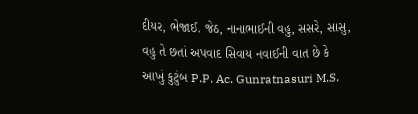દીયર, ભેજાઈ. જેઠ, નાનાભાઈની વહુ, સસરે, સાસુ, વહુ તે છતાં અપવાદ સિવાય નવાઈની વાત છે કે આખું કુટુંબ P.P. Ac. Gunratnasuri M.S.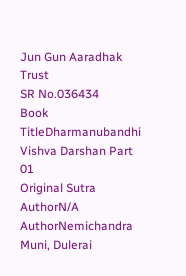Jun Gun Aaradhak Trust
SR No.036434
Book TitleDharmanubandhi Vishva Darshan Part 01
Original Sutra AuthorN/A
AuthorNemichandra Muni, Dulerai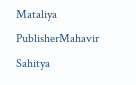Mataliya
PublisherMahavir Sahitya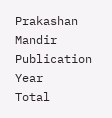Prakashan Mandir
Publication Year
Total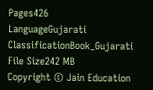Pages426
LanguageGujarati
ClassificationBook_Gujarati
File Size242 MB
Copyright © Jain Education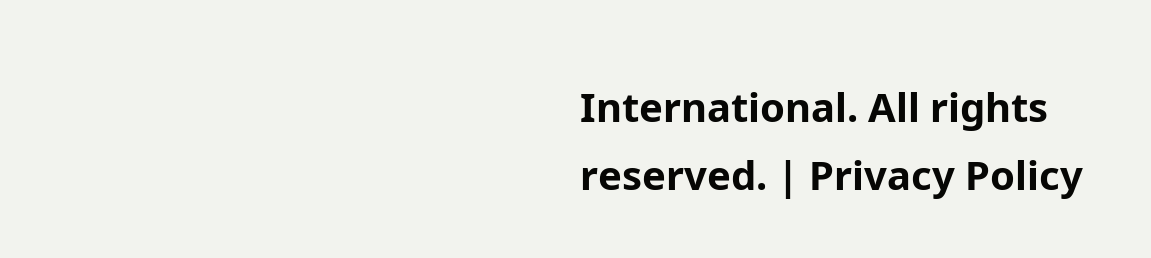International. All rights reserved. | Privacy Policy